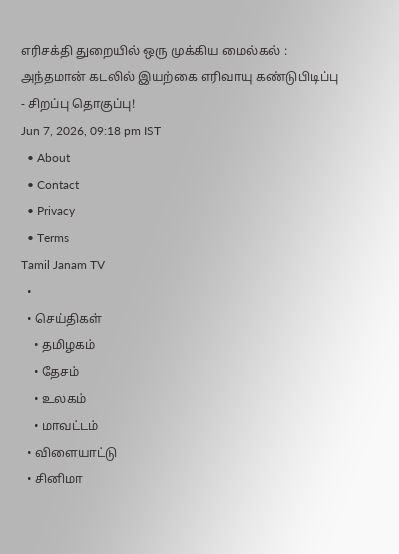எரிசக்தி துறையில் ஒரு முக்கிய மைல்கல் : அந்தமான் கடலில் இயற்கை எரிவாயு கண்டுபிடிப்பு - சிறப்பு தொகுப்பு!
Jun 7, 2026, 09:18 pm IST
  • About
  • Contact
  • Privacy
  • Terms
Tamil Janam TV
  •
  • செய்திகள்
    • தமிழகம்
    • தேசம்
    • உலகம்
    • மாவட்டம்
  • விளையாட்டு
  • சினிமா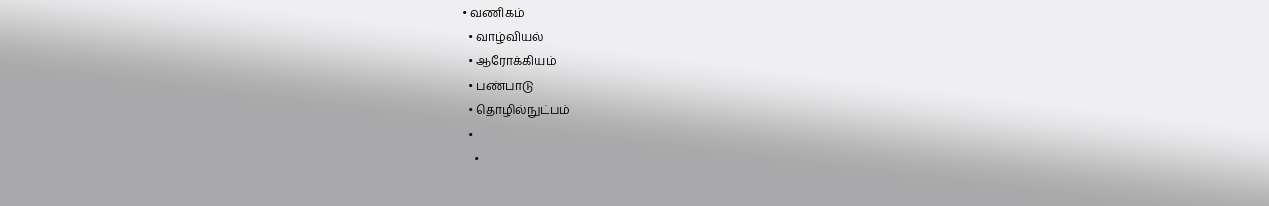• வணிகம்
  • வாழ்வியல்
  • ஆரோக்கியம்
  • பண்பாடு
  • தொழில்நுட்பம்
  •
    •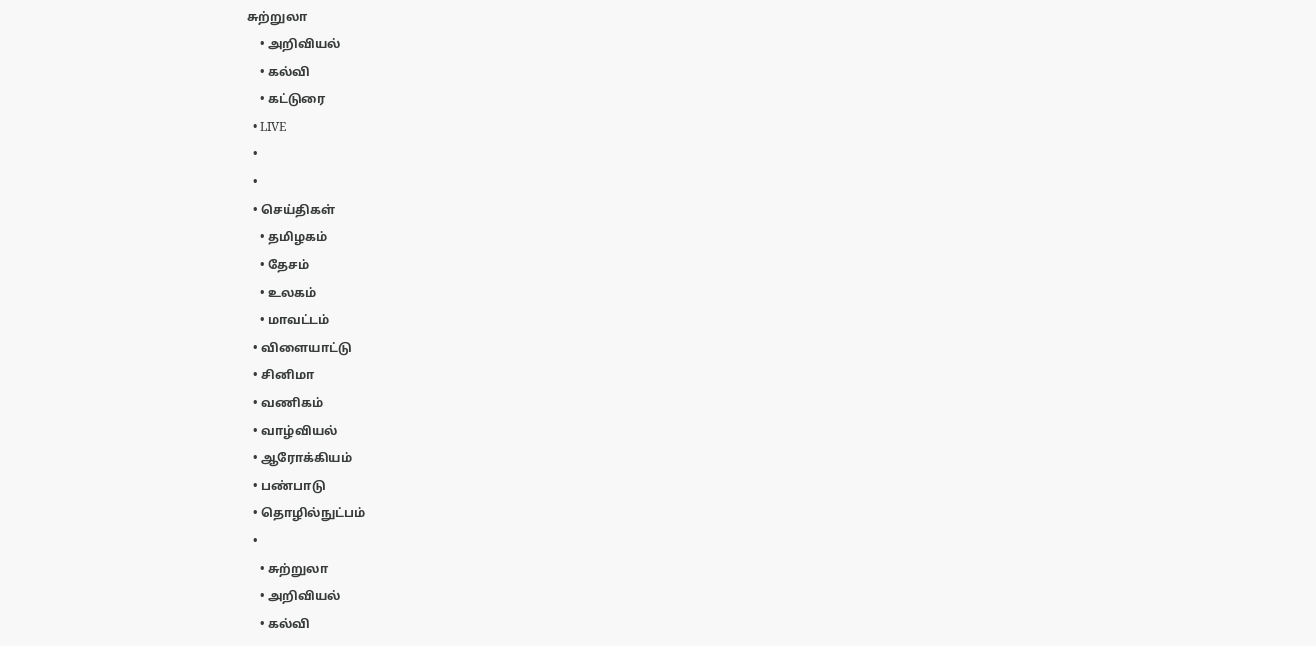சுற்றுலா
    • அறிவியல்
    • கல்வி
    • கட்டுரை
  • LIVE
  •
  •
  • செய்திகள்
    • தமிழகம்
    • தேசம்
    • உலகம்
    • மாவட்டம்
  • விளையாட்டு
  • சினிமா
  • வணிகம்
  • வாழ்வியல்
  • ஆரோக்கியம்
  • பண்பாடு
  • தொழில்நுட்பம்
  •
    • சுற்றுலா
    • அறிவியல்
    • கல்வி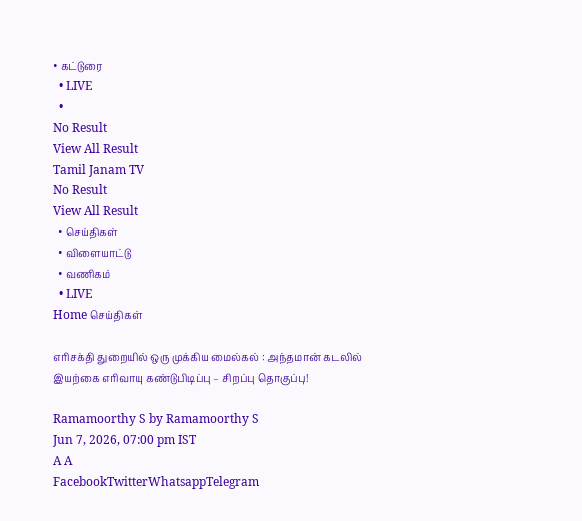• கட்டுரை
  • LIVE
  •
No Result
View All Result
Tamil Janam TV
No Result
View All Result
  • செய்திகள்
  • விளையாட்டு
  • வணிகம்
  • LIVE
Home செய்திகள்

எரிசக்தி துறையில் ஒரு முக்கிய மைல்கல் : அந்தமான் கடலில் இயற்கை எரிவாயு கண்டுபிடிப்பு – சிறப்பு தொகுப்பு!

Ramamoorthy S by Ramamoorthy S
Jun 7, 2026, 07:00 pm IST
A A
FacebookTwitterWhatsappTelegram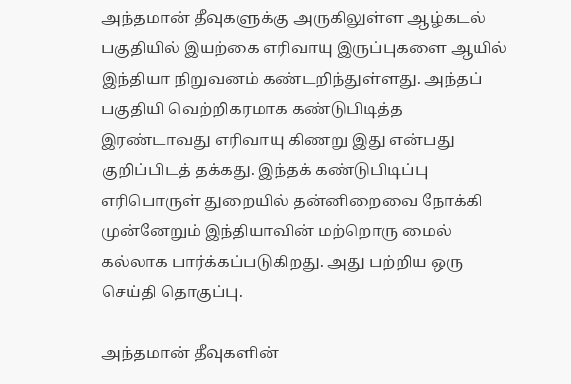அந்தமான் தீவுகளுக்கு அருகிலுள்ள ஆழ்கடல் பகுதியில் இயற்கை எரிவாயு இருப்புகளை ஆயில் இந்தியா நிறுவனம் கண்டறிந்துள்ளது. அந்தப் பகுதியி வெற்றிகரமாக கண்டுபிடித்த இரண்டாவது எரிவாயு கிணறு இது என்பது குறிப்பிடத் தக்கது. இந்தக் கண்டுபிடிப்பு எரிபொருள் துறையில் தன்னிறைவை நோக்கி முன்னேறும் இந்தியாவின் மற்றொரு மைல் கல்லாக பார்க்கப்படுகிறது. அது பற்றிய ஒரு செய்தி தொகுப்பு.

அந்தமான் தீவுகளின்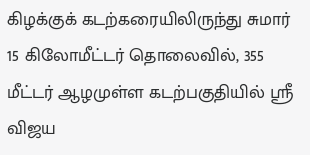கிழக்குக் கடற்கரையிலிருந்து சுமார் 15 கிலோமீட்டர் தொலைவில், 355 மீட்டர் ஆழமுள்ள கடற்பகுதியில் ஸ்ரீ விஜய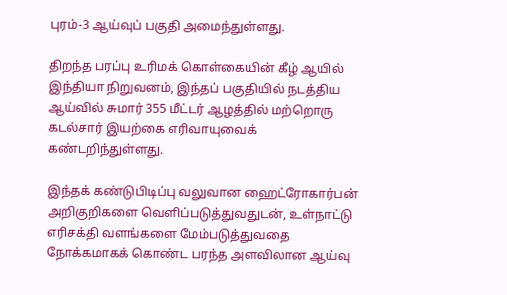புரம்-3 ஆய்வுப் பகுதி அமைந்துள்ளது.

திறந்த பரப்பு உரிமக் கொள்கையின் கீழ் ஆயில் இந்தியா நிறுவனம், இந்தப் பகுதியில் நடத்திய ஆய்வில் சுமார் 355 மீட்டர் ஆழத்தில் மற்றொரு கடல்சார் இயற்கை எரிவாயுவைக் கண்டறிந்துள்ளது.

இந்தக் கண்டுபிடிப்பு வலுவான ஹைட்ரோகார்பன் அறிகுறிகளை வெளிப்படுத்துவதுடன், உள்நாட்டு எரிசக்தி வளங்களை மேம்படுத்துவதை நோக்கமாகக் கொண்ட பரந்த அளவிலான ஆய்வு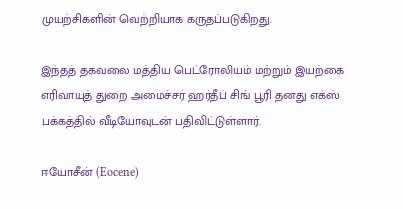முயற்சிகளின் வெற்றியாக கருதப்படுகிறது.

இந்தத் தகவலை மத்திய பெட்ரோலியம் மற்றும் இயற்கை எரிவாயுத் துறை அமைச்சர் ஹர்தீப் சிங் பூரி தனது எக்ஸ் பக்கத்தில் வீடியோவுடன் பதிவிட்டுள்ளார்.

ஈயோசீன் (Eocene)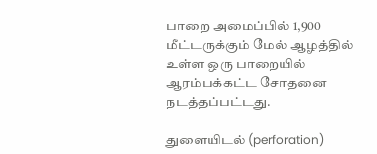பாறை அமைப்பில் 1,900 மீட்டருக்கும் மேல் ஆழத்தில் உள்ள ஒரு பாறையில் ஆரம்பக்கட்ட சோதனை நடத்தப்பட்டது.

துளையிடல் (perforation)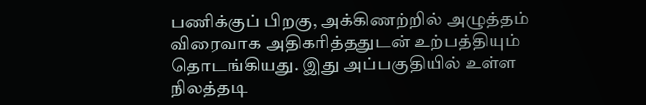பணிக்குப் பிறகு, அக்கிணற்றில் அழுத்தம் விரைவாக அதிகரித்ததுடன் உற்பத்தியும் தொடங்கியது. இது அப்பகுதியில் உள்ள நிலத்தடி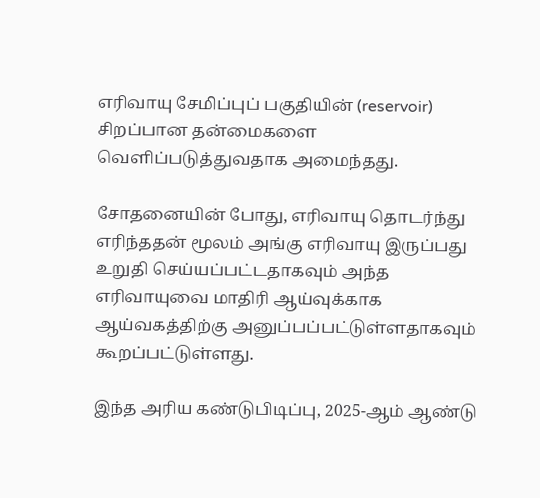எரிவாயு சேமிப்புப் பகுதியின் (reservoir) சிறப்பான தன்மைகளை வெளிப்படுத்துவதாக அமைந்தது.

சோதனையின் போது, எரிவாயு தொடர்ந்து எரிந்ததன் மூலம் அங்கு எரிவாயு இருப்பது உறுதி செய்யப்பட்டதாகவும் அந்த எரிவாயுவை மாதிரி ஆய்வுக்காக ஆய்வகத்திற்கு அனுப்பப்பட்டுள்ளதாகவும் கூறப்பட்டுள்ளது.

இந்த அரிய கண்டுபிடிப்பு, 2025-ஆம் ஆண்டு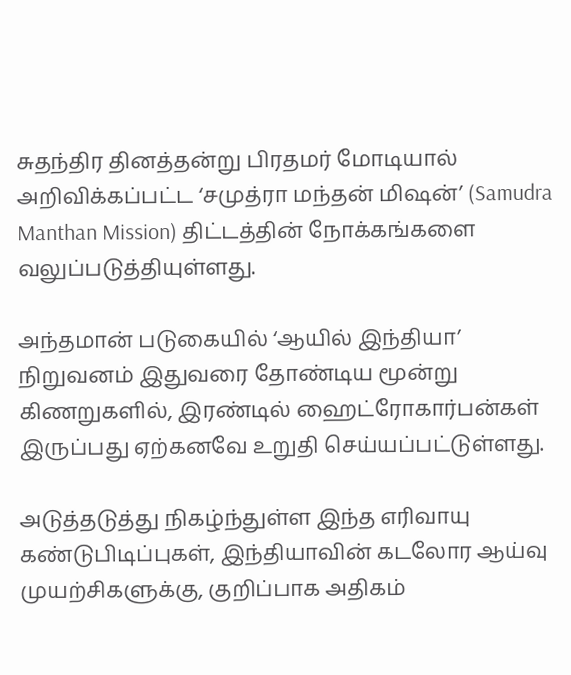சுதந்திர தினத்தன்று பிரதமர் மோடியால் அறிவிக்கப்பட்ட ‘சமுத்ரா மந்தன் மிஷன்’ (Samudra Manthan Mission) திட்டத்தின் நோக்கங்களை வலுப்படுத்தியுள்ளது.

அந்தமான் படுகையில் ‘ஆயில் இந்தியா’ நிறுவனம் இதுவரை தோண்டிய மூன்று கிணறுகளில், இரண்டில் ஹைட்ரோகார்பன்கள் இருப்பது ஏற்கனவே உறுதி செய்யப்பட்டுள்ளது.

அடுத்தடுத்து நிகழ்ந்துள்ள இந்த எரிவாயு கண்டுபிடிப்புகள், இந்தியாவின் கடலோர ஆய்வு முயற்சிகளுக்கு, குறிப்பாக அதிகம்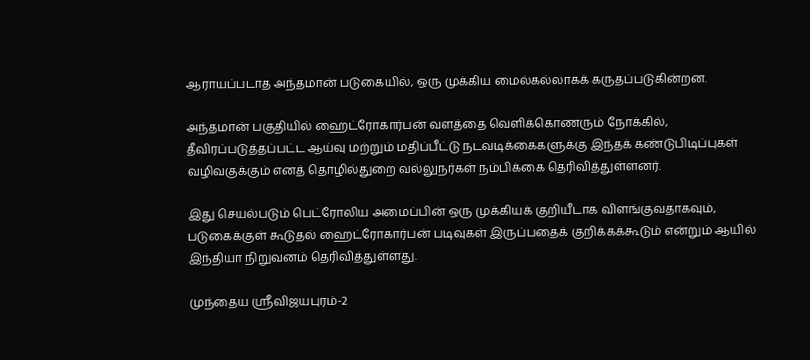ஆராயப்படாத அந்தமான் படுகையில், ஒரு முக்கிய மைல்கல்லாகக் கருதப்படுகின்றன.

அந்தமான் பகுதியில் ஹைட்ரோகார்பன் வளத்தை வெளிக்கொணரும் நோக்கில், தீவிரப்படுத்தப்பட்ட ஆய்வு மற்றும் மதிப்பீட்டு நடவடிக்கைகளுக்கு இந்தக் கண்டுபிடிப்புகள் வழிவகுக்கும் எனத் தொழில்துறை வல்லுநர்கள் நம்பிக்கை தெரிவித்துள்ளனர்.

இது செயல்படும் பெட்ரோலிய அமைப்பின் ஒரு முக்கியக் குறியீடாக விளங்குவதாகவும், படுகைக்குள் கூடுதல் ஹைட்ரோகார்பன் படிவுகள் இருப்பதைக் குறிக்கக்கூடும் என்றும் ஆயில் இந்தியா நிறுவனம் தெரிவித்துள்ளது.

முந்தைய ஸ்ரீவிஜயபுரம்-2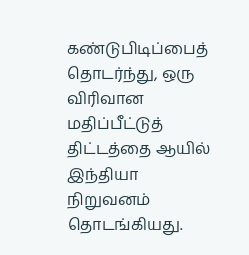கண்டுபிடிப்பைத் தொடர்ந்து, ஒரு விரிவான மதிப்பீட்டுத் திட்டத்தை ஆயில் இந்தியா நிறுவனம் தொடங்கியது.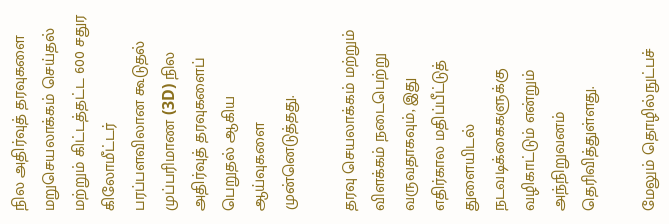நில அதிர்வுத் தரவுகளை மறுசெயலாக்கம் செய்தல் மற்றும் கிட்டத்தட்ட 600 சதுர கிலோமீட்டர் பரப்பளவிலான கூடுதல் முப்பரிமாண (3D) நில அதிர்வுத் தரவுகளைப் பெறுதல் ஆகிய ஆய்வுகளை முன்னெடுத்தது.

தரவு செயலாக்கம் மற்றும் விளக்கம் நடைபெற்று வருவதாகவும், இது எதிர்கால மதிப்பீட்டுத் துளையிடல் நடவடிக்கைகளுக்கு வழிகாட்டும் என்றும் அந்நிறுவனம் தெரிவித்துள்ளது.

மேலும் தொழில்நுட்பச்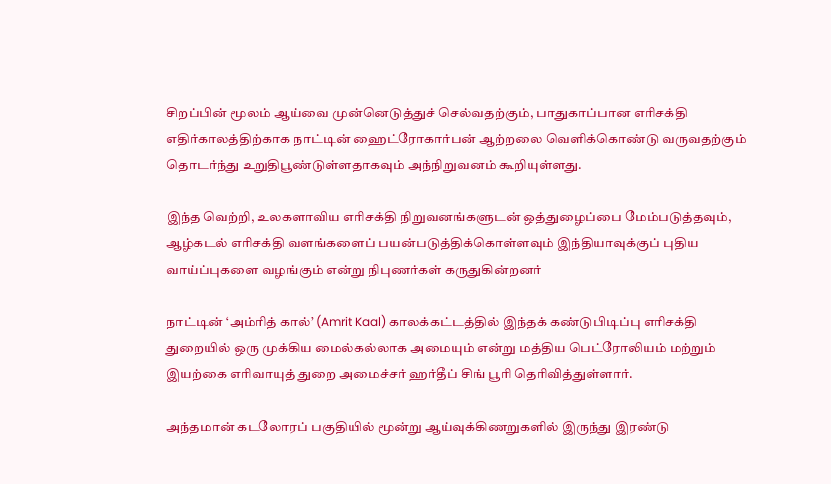சிறப்பின் மூலம் ஆய்வை முன்னெடுத்துச் செல்வதற்கும், பாதுகாப்பான எரிசக்தி எதிர்காலத்திற்காக நாட்டின் ஹைட்ரோகார்பன் ஆற்றலை வெளிக்கொண்டு வருவதற்கும் தொடர்ந்து உறுதிபூண்டுள்ளதாகவும் அந்நிறுவனம் கூறியுள்ளது.

இந்த வெற்றி, உலகளாவிய எரிசக்தி நிறுவனங்களுடன் ஒத்துழைப்பை மேம்படுத்தவும், ஆழ்கடல் எரிசக்தி வளங்களைப் பயன்படுத்திக்கொள்ளவும் இந்தியாவுக்குப் புதிய வாய்ப்புகளை வழங்கும் என்று நிபுணர்கள் கருதுகின்றனர்

நாட்டின் ‘அம்ரித் கால்’ (Amrit Kaal) காலக்கட்டத்தில் இந்தக் கண்டுபிடிப்பு எரிசக்தி துறையில் ஒரு முக்கிய மைல்கல்லாக அமையும் என்று மத்திய பெட்ரோலியம் மற்றும் இயற்கை எரிவாயுத் துறை அமைச்சர் ஹர்தீப் சிங் பூரி தெரிவித்துள்ளார்.

அந்தமான் கடலோரப் பகுதியில் மூன்று ஆய்வுக்கிணறுகளில் இருந்து இரண்டு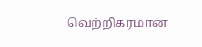வெற்றிகரமான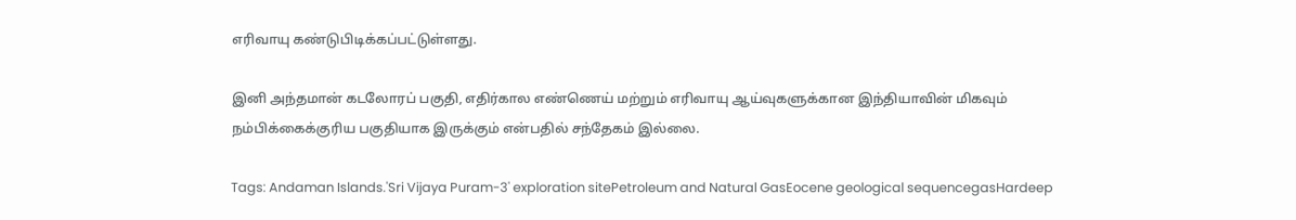எரிவாயு கண்டுபிடிக்கப்பட்டுள்ளது.

இனி அந்தமான் கடலோரப் பகுதி, எதிர்கால எண்ணெய் மற்றும் எரிவாயு ஆய்வுகளுக்கான இந்தியாவின் மிகவும் நம்பிக்கைக்குரிய பகுதியாக இருக்கும் என்பதில் சந்தேகம் இல்லை.

Tags: Andaman Islands.'Sri Vijaya Puram-3' exploration sitePetroleum and Natural GasEocene geological sequencegasHardeep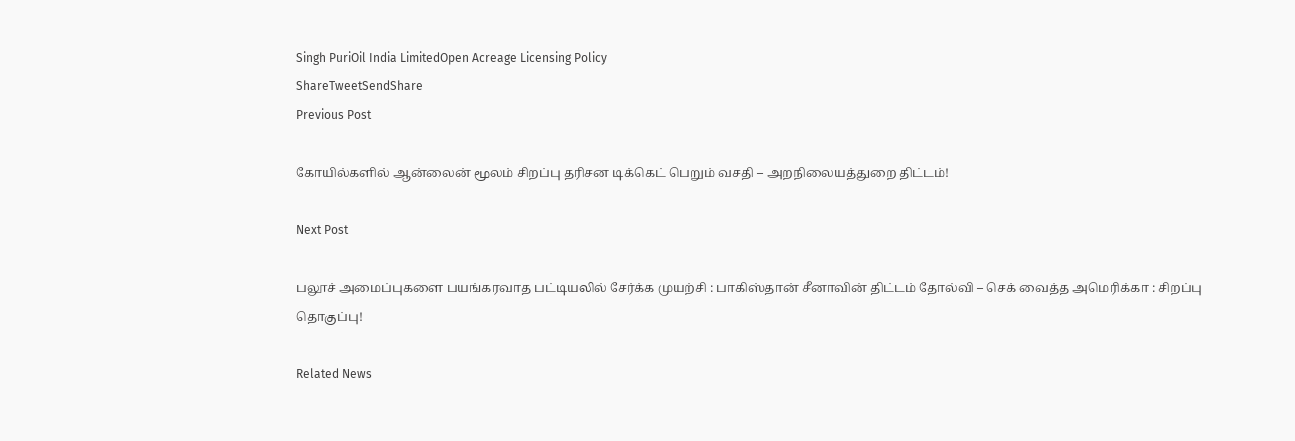Singh PuriOil India LimitedOpen Acreage Licensing Policy
ShareTweetSendShare
Previous Post

கோயில்களில் ஆன்லைன் மூலம் சிறப்பு தரிசன டிக்கெட் பெறும் வசதி – அறநிலையத்துறை திட்டம்!

Next Post

பலூச் அமைப்புகளை பயங்கரவாத பட்டியலில் சேர்க்க முயற்சி : பாகிஸ்தான் சீனாவின் திட்டம் தோல்வி – செக் வைத்த அமெரிக்கா : சிறப்பு தொகுப்பு!

Related News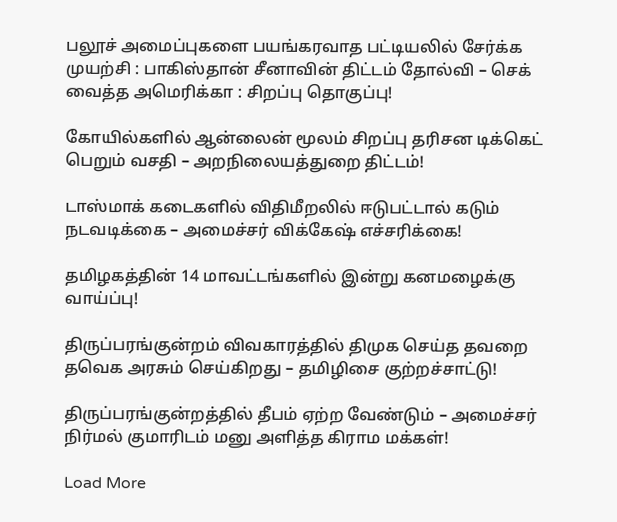பலூச் அமைப்புகளை பயங்கரவாத பட்டியலில் சேர்க்க முயற்சி : பாகிஸ்தான் சீனாவின் திட்டம் தோல்வி – செக் வைத்த அமெரிக்கா : சிறப்பு தொகுப்பு!

கோயில்களில் ஆன்லைன் மூலம் சிறப்பு தரிசன டிக்கெட் பெறும் வசதி – அறநிலையத்துறை திட்டம்!

டாஸ்மாக் கடைகளில் விதிமீறலில் ஈடுபட்டால் கடும் நடவடிக்கை – அமைச்சர் விக்கேஷ் எச்சரிக்கை!

தமிழகத்தின் 14 மாவட்டங்களில் இன்று கனமழைக்கு வாய்ப்பு!

திருப்பரங்குன்றம் விவகாரத்தில் திமுக செய்த தவறை தவெக அரசும் செய்கிறது – தமிழிசை குற்றச்சாட்டு!

திருப்பரங்குன்றத்தில் தீபம் ஏற்ற வேண்டும் – அமைச்சர் நிர்மல் குமாரிடம் மனு அளித்த கிராம மக்கள்!

Load More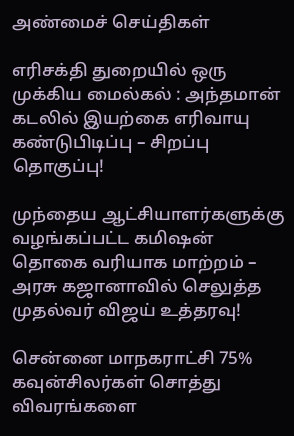அண்மைச் செய்திகள்

எரிசக்தி துறையில் ஒரு முக்கிய மைல்கல் : அந்தமான் கடலில் இயற்கை எரிவாயு கண்டுபிடிப்பு – சிறப்பு தொகுப்பு!

முந்தைய ஆட்சியாளர்களுக்கு வழங்கப்பட்ட கமிஷன் தொகை வரியாக மாற்றம் – அரசு கஜானாவில் செலுத்த முதல்வர் விஜய் உத்தரவு!

சென்னை மாநகராட்சி 75% கவுன்சிலர்கள் சொத்து விவரங்களை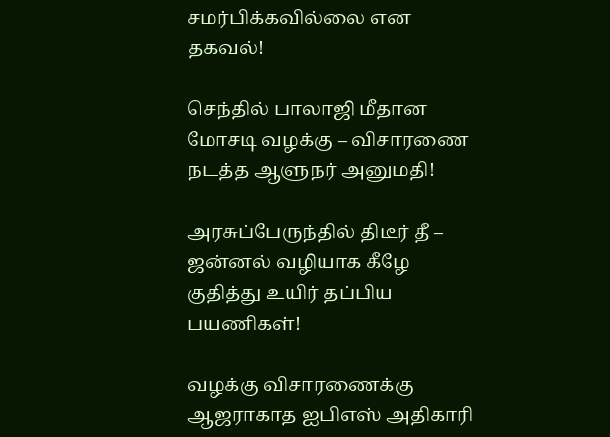சமர்பிக்கவில்லை என தகவல்!

செந்தில் பாலாஜி மீதான மோசடி வழக்கு – விசாரணை நடத்த ஆளுநர் அனுமதி!

அரசுப்பேருந்தில் திடீர் தீ – ஜன்னல் வழியாக கீழே குதித்து உயிர் தப்பிய பயணிகள்!

வழக்கு விசாரணைக்கு ஆஜராகாத ஐபிஎஸ் அதிகாரி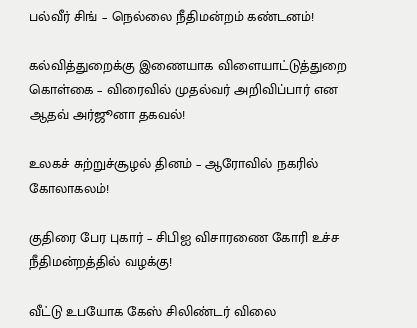பல்வீர் சிங் – நெல்லை நீதிமன்றம் கண்டனம்!

கல்வித்துறைக்கு இணையாக விளையாட்டுத்துறை கொள்கை – விரைவில் முதல்வர் அறிவிப்பார் என ஆதவ் அர்ஜூனா தகவல்!

உலகச் சுற்றுச்சூழல் தினம் – ஆரோவில் நகரில் கோலாகலம்!

குதிரை பேர புகார் – சிபிஐ விசாரணை கோரி உச்ச நீதிமன்றத்தில் வழக்கு!

வீட்டு உபயோக கேஸ் சிலிண்டர் விலை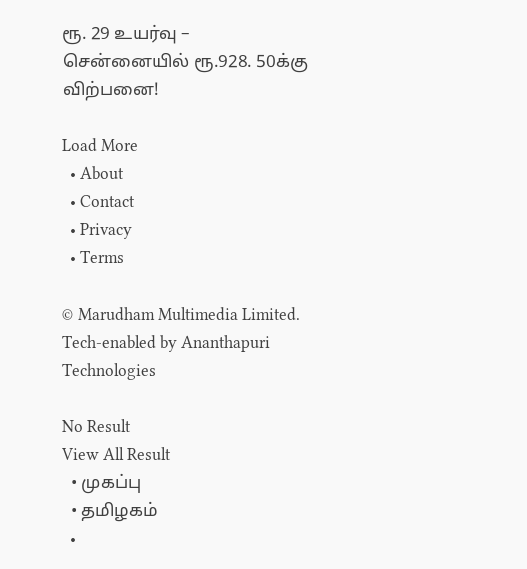ரூ. 29 உயர்வு – சென்னையில் ரூ.928. 50க்கு விற்பனை!

Load More
  • About
  • Contact
  • Privacy
  • Terms

© Marudham Multimedia Limited.
Tech-enabled by Ananthapuri Technologies

No Result
View All Result
  • முகப்பு
  • தமிழகம்
  •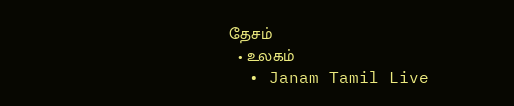தேசம்
  • உலகம்
  • Janam Tamil Live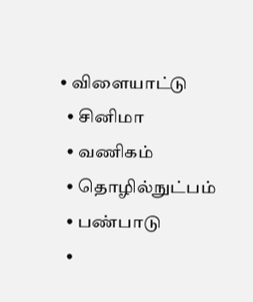• விளையாட்டு
  • சினிமா
  • வணிகம்
  • தொழில்நுட்பம்
  • பண்பாடு
  •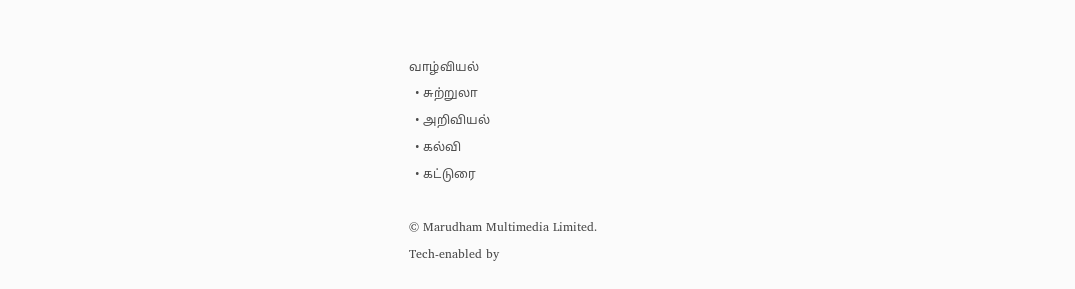வாழ்வியல்
  • சுற்றுலா
  • அறிவியல்
  • கல்வி
  • கட்டுரை

© Marudham Multimedia Limited.
Tech-enabled by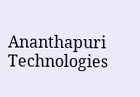Ananthapuri Technologies